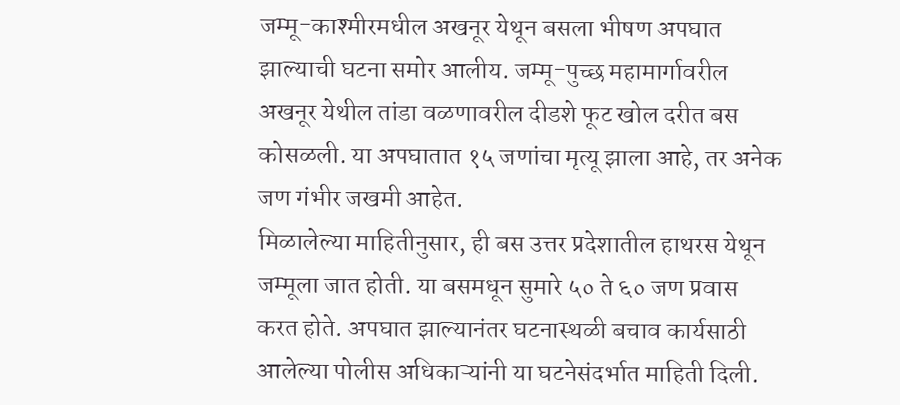जम्मू-काश्मीरमधील अखनूर येथून बसला भीषण अपघात झाल्याची घटना समोर आलीय. जम्मू-पुच्छ महामार्गावरील अखनूर येथील तांडा वळणावरील दीडशे फूट खोल दरीत बस कोसळली. या अपघातात १५ जणांचा मृत्यू झाला आहे, तर अनेक जण गंभीर जखमी आहेत.
मिळालेल्या माहितीनुसार, ही बस उत्तर प्रदेशातील हाथरस येथून जम्मूला जात होती. या बसमधून सुमारे ५० ते ६० जण प्रवास करत होते. अपघात झाल्यानंतर घटनास्थळी बचाव कार्यसाठी आलेल्या पोलीस अधिकाऱ्यांनी या घटनेसंदर्भात माहिती दिली.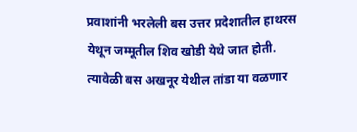प्रवाशांनी भरलेली बस उत्तर प्रदेशातील हाथरस येथून जम्मूतील शिव खोडी येथे जात होती. त्यावेळी बस अखनूर येथील तांडा या वळणार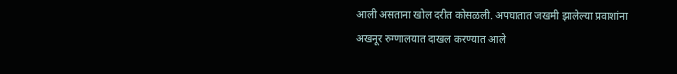आली असताना खोल दरीत कोसळली. अपघातात जखमी झालेल्या प्रवाशांना अखनूर रुग्णालयात दाखल करण्यात आले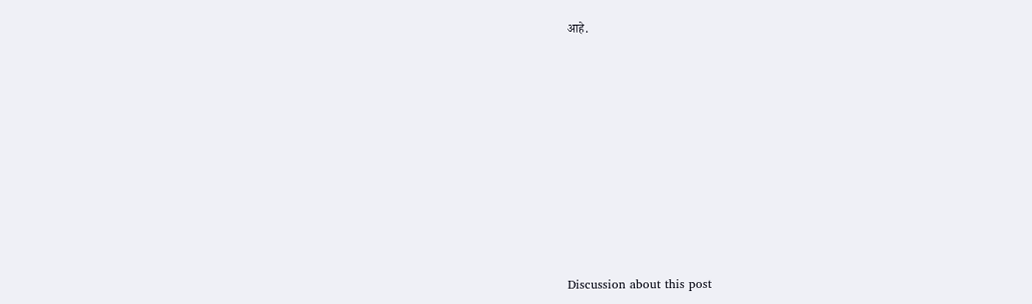आहे.















Discussion about this post